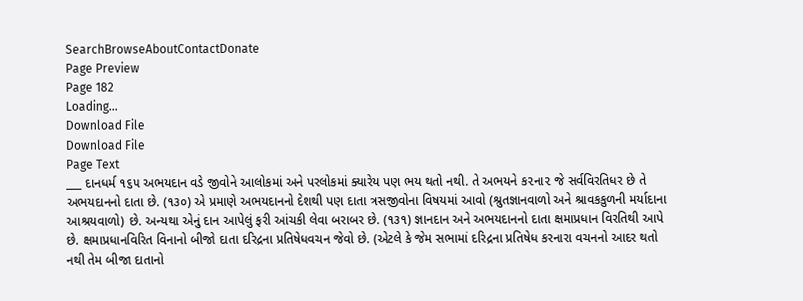SearchBrowseAboutContactDonate
Page Preview
Page 182
Loading...
Download File
Download File
Page Text
___ દાનધર્મ ૧૬૫ અભયદાન વડે જીવોને આલોકમાં અને પરલોકમાં ક્યારેય પણ ભય થતો નથી. તે અભયને ક૨ના૨ જે સર્વવિરતિધર છે તે અભયદાનનો દાતા છે. (૧૩૦) એ પ્રમાણે અભયદાનનો દેશથી પણ દાતા ત્રસજીવોના વિષયમાં આવો (શ્રુતજ્ઞાનવાળો અને શ્રાવકકુળની મર્યાદાના આશ્રયવાળો) છે. અન્યથા એનું દાન આપેલું ફરી આંચકી લેવા બરાબર છે. (૧૩૧) જ્ઞાનદાન અને અભયદાનનો દાતા ક્ષમાપ્રધાન વિરતિથી આપે છે. ક્ષમાપ્રધાનવિરિત વિનાનો બીજો દાતા દરિદ્રના પ્રતિષેધવચન જેવો છે. (એટલે કે જેમ સભામાં દરિદ્રના પ્રતિષેધ કરનારા વચનનો આદર થતો નથી તેમ બીજા દાતાનો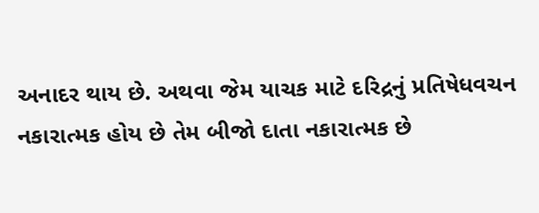અનાદર થાય છે. અથવા જેમ યાચક માટે દરિદ્રનું પ્રતિષેધવચન નકારાત્મક હોય છે તેમ બીજો દાતા નકારાત્મક છે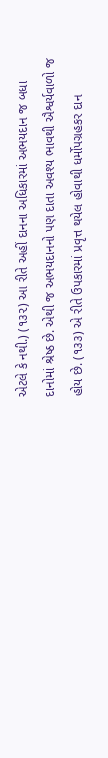એટલે કે નથી.) (૧૩૨) આ રીતે અહીં દાનના અધિકારમાં અભયદાન જ બધા દાનોમાં શ્રેષ્ઠ છે. એથી જ અભયદાનનો પણ દાતા અવશ્ય ભાવથી ઐશ્વર્યવાળો જ હોય છે. (૧૩૩) એ રીતે ઉપકારમાં પ્રવૃત્ત થયેલ હોવાથી ધર્મોપગ્રહકર દાન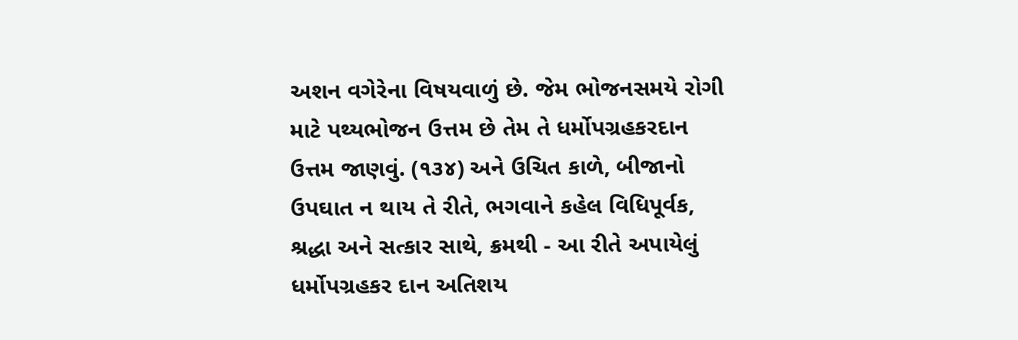અશન વગેરેના વિષયવાળું છે. જેમ ભોજનસમયે રોગી માટે પથ્યભોજન ઉત્તમ છે તેમ તે ધર્મોપગ્રહકરદાન ઉત્તમ જાણવું. (૧૩૪) અને ઉચિત કાળે, બીજાનો ઉપઘાત ન થાય તે રીતે, ભગવાને કહેલ વિધિપૂર્વક, શ્રદ્ધા અને સત્કાર સાથે, ક્રમથી - આ રીતે અપાયેલું ધર્મોપગ્રહકર દાન અતિશય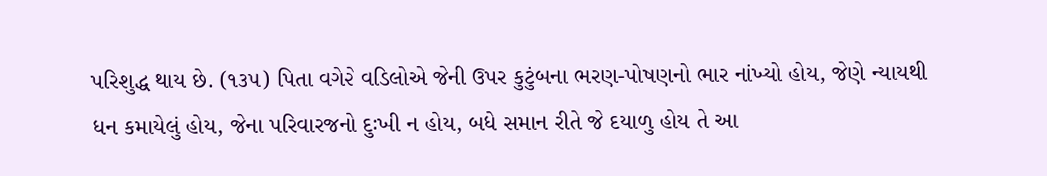પરિશુદ્ધ થાય છે. (૧૩૫) પિતા વગે૨ે વડિલોએ જેની ઉપર કુટુંબના ભરણ-પોષણનો ભાર નાંખ્યો હોય, જેણે ન્યાયથી ધન કમાયેલું હોય, જેના પરિવારજનો દુઃખી ન હોય, બધે સમાન રીતે જે દયાળુ હોય તે આ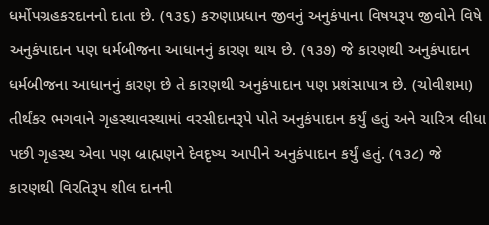ધર્મોપગ્રહકરદાનનો દાતા છે. (૧૩૬) કરુણાપ્રધાન જીવનું અનુકંપાના વિષયરૂપ જીવોને વિષે અનુકંપાદાન પણ ધર્મબીજના આધાનનું કારણ થાય છે. (૧૩૭) જે કારણથી અનુકંપાદાન ધર્મબીજના આધાનનું કારણ છે તે કારણથી અનુકંપાદાન પણ પ્રશંસાપાત્ર છે. (ચોવીશમા) તીર્થંકર ભગવાને ગૃહસ્થાવસ્થામાં વરસીદાનરૂપે પોતે અનુકંપાદાન કર્યું હતું અને ચારિત્ર લીધા પછી ગૃહસ્થ એવા પણ બ્રાહ્મણને દેવદૃષ્ય આપીને અનુકંપાદાન કર્યું હતું. (૧૩૮) જે કારણથી વિરતિરૂપ શીલ દાનની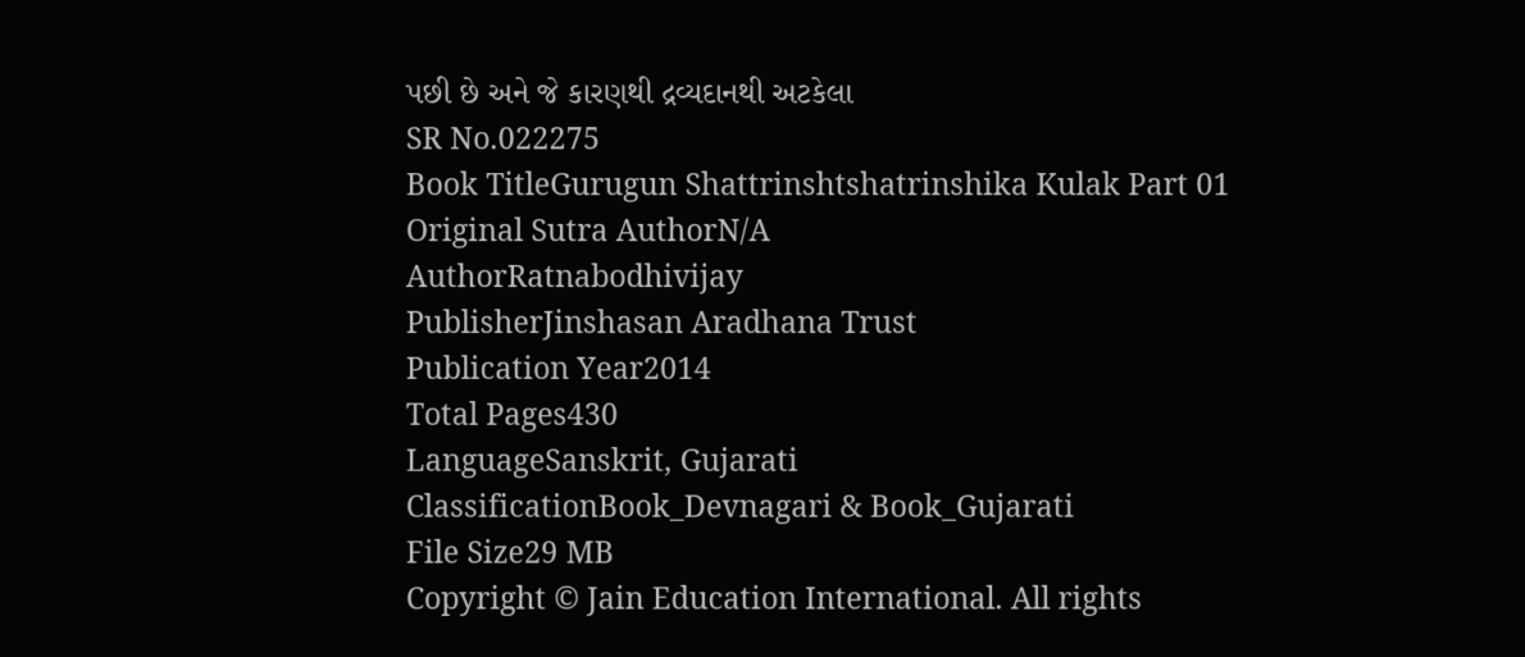પછી છે અને જે કારણથી દ્રવ્યદાનથી અટકેલા
SR No.022275
Book TitleGurugun Shattrinshtshatrinshika Kulak Part 01
Original Sutra AuthorN/A
AuthorRatnabodhivijay
PublisherJinshasan Aradhana Trust
Publication Year2014
Total Pages430
LanguageSanskrit, Gujarati
ClassificationBook_Devnagari & Book_Gujarati
File Size29 MB
Copyright © Jain Education International. All rights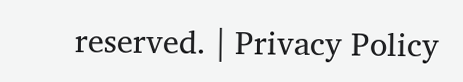reserved. | Privacy Policy